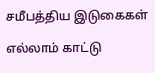சமீபத்திய இடுகைகள்

எல்லாம் காட்டு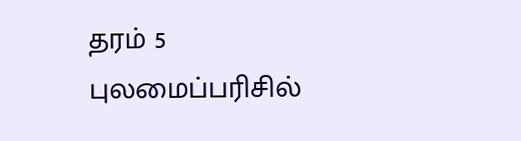தரம் 5 புலமைப்பரிசில்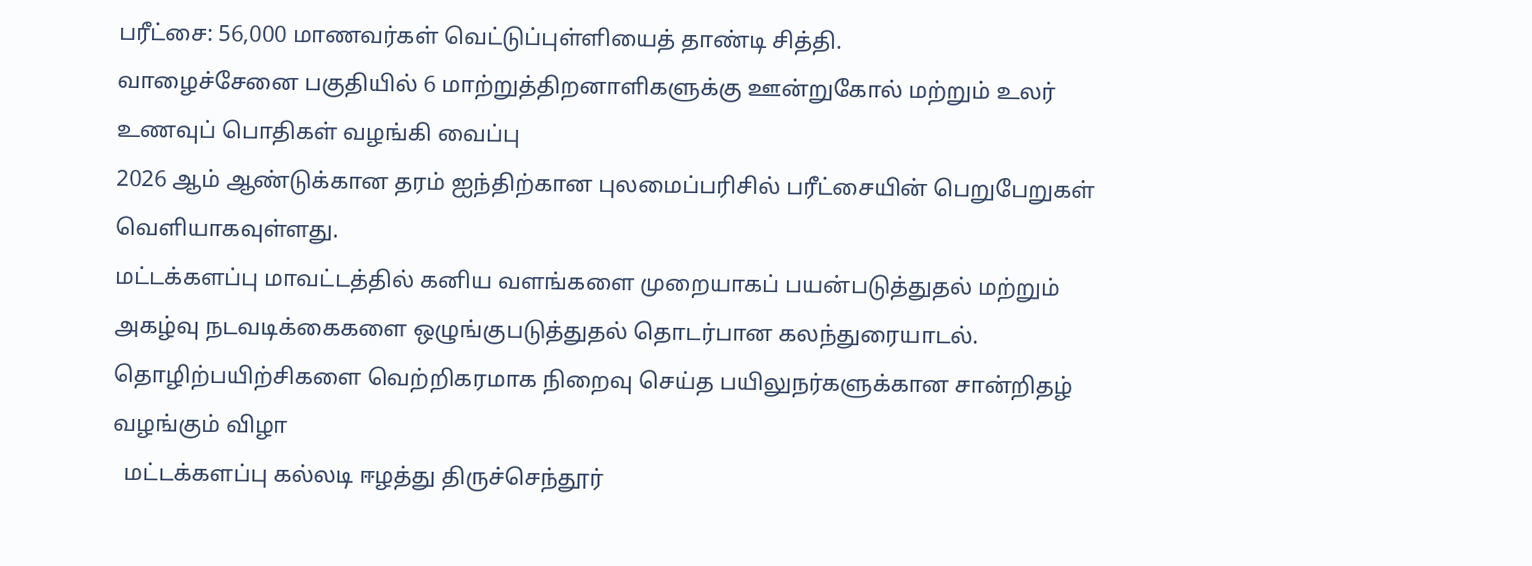பரீட்சை: 56,000 மாணவர்கள் வெட்டுப்புள்ளியைத் தாண்டி சித்தி.
வாழைச்சேனை பகுதியில் 6 மாற்றுத்திறனாளிகளுக்கு ஊன்றுகோல் மற்றும் உலர் உணவுப் பொதிகள் வழங்கி வைப்பு
2026 ஆம் ஆண்டுக்கான தரம் ஐந்திற்கான புலமைப்பரிசில் பரீட்சையின் பெறுபேறுகள்  வெளியாகவுள்ளது.
மட்டக்களப்பு மாவட்டத்தில் கனிய வளங்களை முறையாகப் பயன்படுத்துதல் மற்றும் அகழ்வு நடவடிக்கைகளை ஒழுங்குபடுத்துதல் தொடர்பான கலந்துரையாடல்.
தொழிற்பயிற்சிகளை வெற்றிகரமாக நிறைவு செய்த பயிலுநர்களுக்கான சான்றிதழ் வழங்கும் விழா
  மட்டக்களப்பு கல்லடி ஈழத்து திருச்செந்தூர்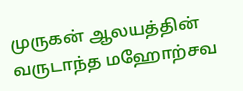முருகன் ஆலயத்தின் வருடாந்த மஹோற்சவ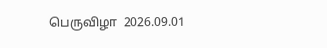பெருவிழா  2026.09.01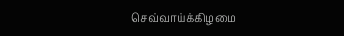செவ்வாய்க்கிழமை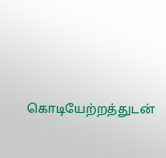கொடியேற்றத்துடன்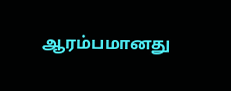ஆரம்பமானது